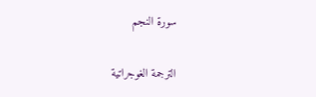سورة النجم

الترجمة الغوجراتية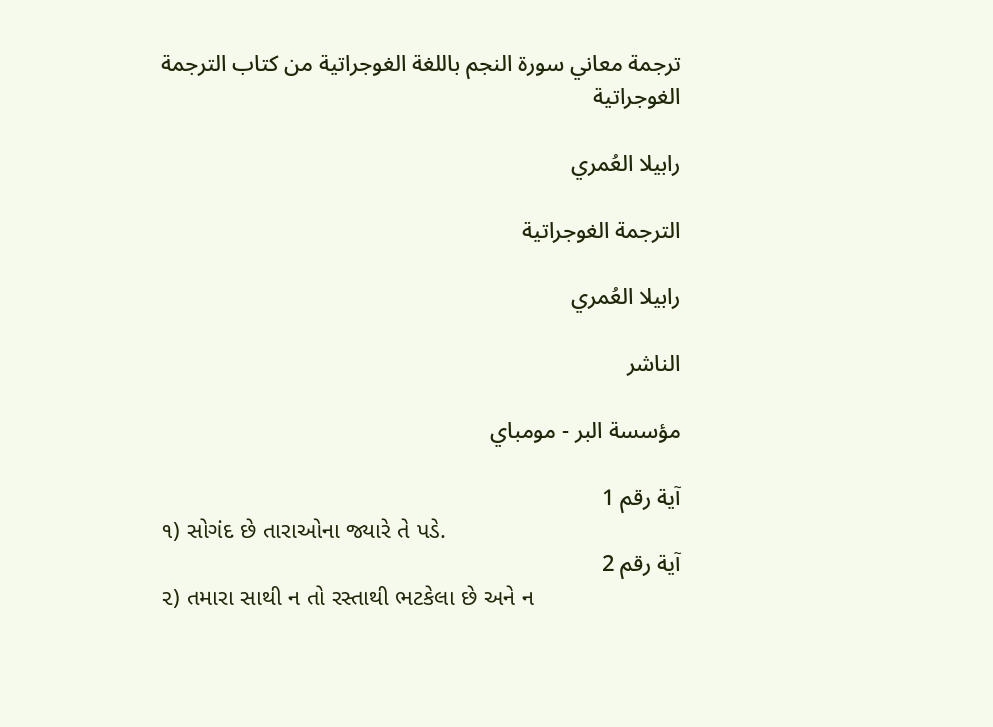ترجمة معاني سورة النجم باللغة الغوجراتية من كتاب الترجمة الغوجراتية

رابيلا العُمري

الترجمة الغوجراتية

رابيلا العُمري

الناشر

مؤسسة البر - مومباي

آية رقم 1
૧) સોગંદ છે તારાઓના જ્યારે તે પડે.
آية رقم 2
૨) તમારા સાથી ન તો રસ્તાથી ભટકેલા છે અને ન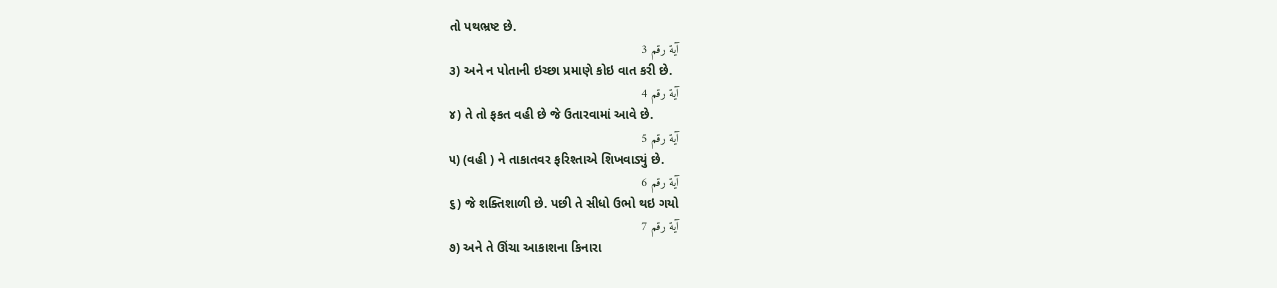તો પથભ્રષ્ટ છે.
آية رقم 3
૩) અને ન પોતાની ઇચ્છા પ્રમાણે કોઇ વાત કરી છે.
آية رقم 4
૪) તે તો ફકત વહી છે જે ઉતારવામાં આવે છે.
آية رقم 5
૫) (વહી ) ને તાકાતવર ફરિશ્તાએ શિખવાડ્યું છે.
آية رقم 6
૬) જે શક્તિશાળી છે. પછી તે સીધો ઉભો થઇ ગયો
آية رقم 7
૭) અને તે ઊંચા આકાશના કિનારા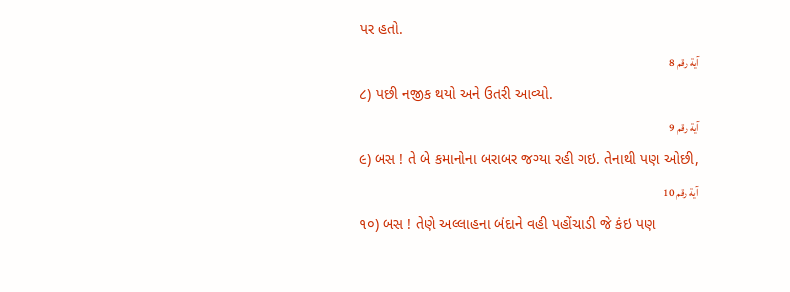પર હતો.
آية رقم 8
૮) પછી નજીક થયો અને ઉતરી આવ્યો.
آية رقم 9
૯) બસ ! તે બે કમાનોના બરાબર જગ્યા રહી ગઇ. તેનાથી પણ ઓછી,
آية رقم 10
૧૦) બસ ! તેણે અલ્લાહના બંદાને વહી પહોંચાડી જે કંઇ પણ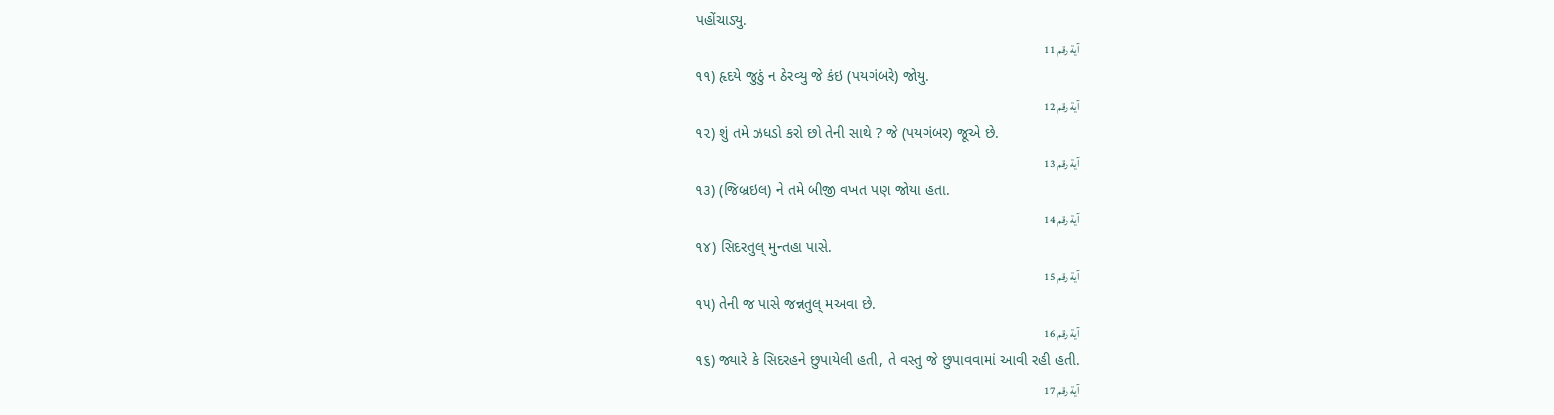પહોંચાડ્યુ.
آية رقم 11
૧૧) હૃદયે જુઠું ન ઠેરવ્યુ જે કંઇ (પયગંબરે) જોયુ.
آية رقم 12
૧૨) શું તમે ઝધડો કરો છો તેની સાથે ? જે (પયગંબર) જૂએ છે.
آية رقم 13
૧૩) (જિબ્રઇલ) ને તમે બીજી વખત પણ જોયા હતા.
آية رقم 14
૧૪) સિદરતુલ્ મુન્તહા પાસે.
آية رقم 15
૧૫) તેની જ પાસે જન્નતુલ્ મઅવા છે.
آية رقم 16
૧૬) જ્યારે કે સિદરહને છુપાયેલી હતી, તે વસ્તુ જે છુપાવવામાં આવી રહી હતી.
آية رقم 17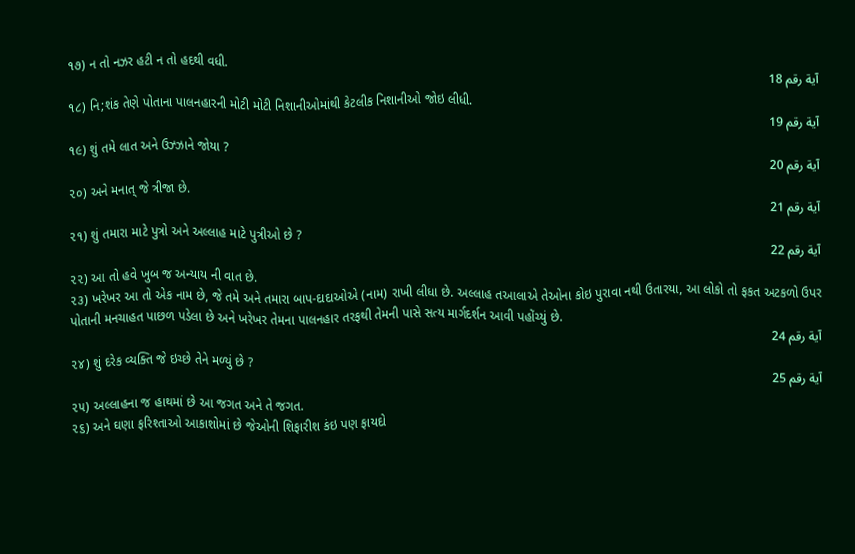૧૭) ન તો નઝર હટી ન તો હદથી વધી.
آية رقم 18
૧૮) નિ;શંક તેણે પોતાના પાલનહારની મોટી મોટી નિશાનીઓમાંથી કેટલીક નિશાનીઓ જોઇ લીધી.
آية رقم 19
૧૯) શું તમે લાત અને ઉઝ્ઝાને જોયા ?
آية رقم 20
૨૦) અને મનાત્ જે ત્રીજા છે.
آية رقم 21
૨૧) શું તમારા માટે પુત્રો અને અલ્લાહ માટે પુત્રીઓ છે ?
آية رقم 22
૨૨) આ તો હવે ખુબ જ અન્યાય ની વાત છે.
૨૩) ખરેખર આ તો એક નામ છે, જે તમે અને તમારા બાપ-દાદાઓએ (નામ) રાખી લીધા છે. અલ્લાહ તઆલાએ તેઓના કોઇ પુરાવા નથી ઉતારયા, આ લોકો તો ફકત અટકળો ઉપર પોતાની મનચાહત પાછળ પડેલા છે અને ખરેખર તેમના પાલનહાર તરફથી તેમની પાસે સત્ય માર્ગદર્શન આવી પહોંચ્યું છે.
آية رقم 24
૨૪) શું દરેક વ્યક્તિ જે ઇચ્છે તેને મળ્યું છે ?
آية رقم 25
૨૫) અલ્લાહના જ હાથમાં છે આ જગત અને તે જગત.
૨૬) અને ઘણા ફરિશ્તાઓ આકાશોમાં છે જેઓની શિફારીશ કંઇ પણ ફાયદો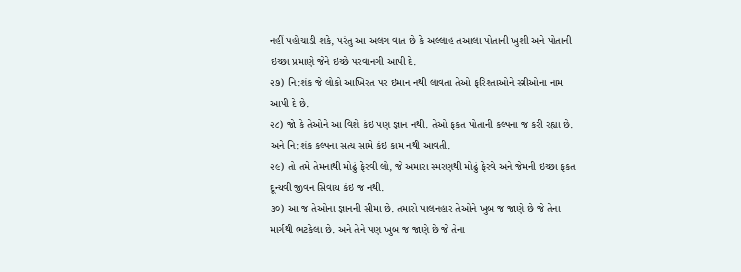નહીં પહોચાડી શકે, પરંતુ આ અલગ વાત છે કે અલ્લાહ તઆલા પોતાની ખુશી અને પોતાની ઇચ્છા પ્રમાણે જેને ઇચ્છે પરવાનગી આપી દે.
૨૭) નિ:શંક જે લોકો આખિરત પર ઇમાન નથી લાવતા તેઓ ફરિશ્તાઓને સ્ત્રીઓના નામ આપી દે છે.
૨૮) જો કે તેઓને આ વિશે કંઇ પણ જ્ઞાન નથી. તેઓ ફકત પોતાની કલ્પના જ કરી રહ્યા છે. અને નિ:શંક કલ્પના સત્ય સામે કંઇ કામ નથી આવતી.
૨૯) તો તમે તેમનાથી મોઢું ફેરવી લો, જે અમારા સ્મરણથી મોઢું ફેરવે અને જેમની ઇચ્છા ફકત દૂન્યવી જીવન સિવાય કંઇ જ નથી.
૩૦) આ જ તેઓના જ્ઞાનની સીમા છે. તમારો પાલનહાર તેઓને ખુબ જ જાણે છે જે તેના માર્ગથી ભટકેલા છે. અને તેને પણ ખુબ જ જાણે છે જે તેના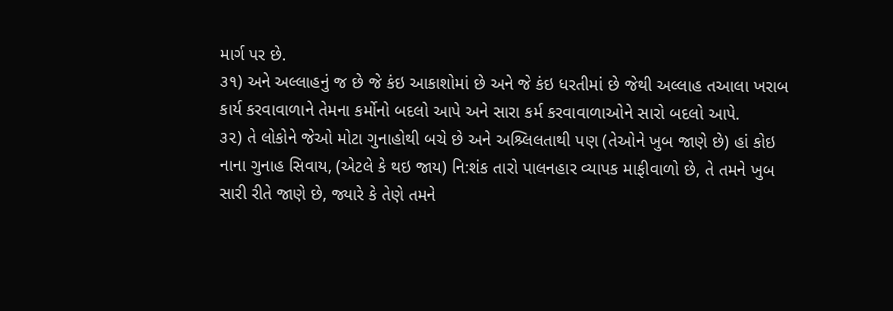માર્ગ પર છે.
૩૧) અને અલ્લાહનું જ છે જે કંઇ આકાશોમાં છે અને જે કંઇ ધરતીમાં છે જેથી અલ્લાહ તઆલા ખરાબ કાર્ય કરવાવાળાને તેમના કર્મોનો બદલો આપે અને સારા કર્મ કરવાવાળાઓને સારો બદલો આપે.
૩૨) તે લોકોને જેઓ મોટા ગુનાહોથી બચે છે અને અશ્ર્લિલતાથી પણ (તેઓને ખુબ જાણે છે) હાં કોઇ નાના ગુનાહ સિવાય, (એટલે કે થઇ જાય) નિ:શંક તારો પાલનહાર વ્યાપક માફીવાળો છે, તે તમને ખુબ સારી રીતે જાણે છે, જ્યારે કે તેણે તમને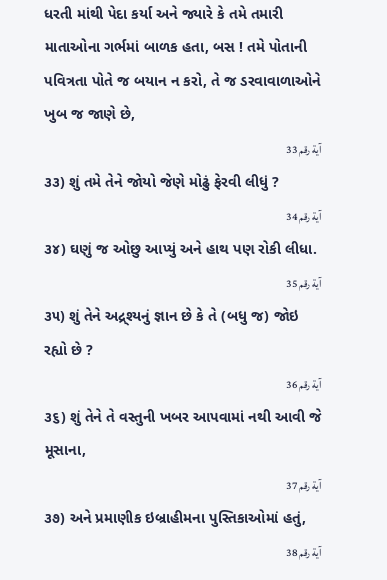ધરતી માંથી પેદા કર્યા અને જ્યારે કે તમે તમારી માતાઓના ગર્ભમાં બાળક હતા, બસ ! તમે પોતાની પવિત્રતા પોતે જ બયાન ન કરો, તે જ ડરવાવાળાઓને ખુબ જ જાણે છે,
آية رقم 33
૩૩) શું તમે તેને જોયો જેણે મોઢું ફેરવી લીધું ?
آية رقم 34
૩૪) ઘણું જ ઓછુ આપ્યું અને હાથ પણ રોકી લીધા.
آية رقم 35
૩૫) શું તેને અદ્ર્શ્યનું જ્ઞાન છે કે તે (બધુ જ) જોઇ રહ્યો છે ?
آية رقم 36
૩૬) શું તેને તે વસ્તુની ખબર આપવામાં નથી આવી જે મૂસાના,
آية رقم 37
૩૭) અને પ્રમાણીક ઇબ્રાહીમના પુસ્તિકાઓમાં હતું,
آية رقم 38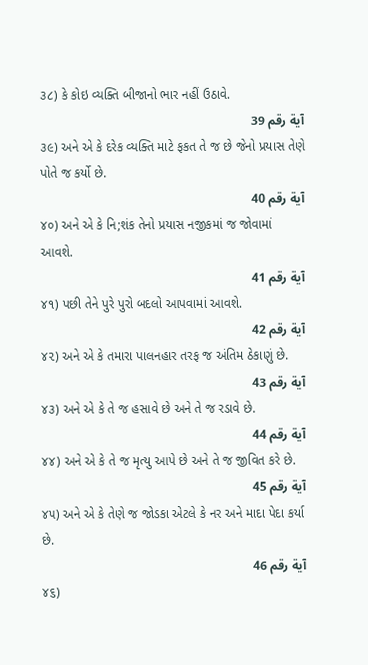૩૮) કે કોઇ વ્યક્તિ બીજાનો ભાર નહીં ઉઠાવે.
آية رقم 39
૩૯) અને એ કે દરેક વ્યક્તિ માટે ફકત તે જ છે જેનો પ્રયાસ તેણે પોતે જ કર્યો છે.
آية رقم 40
૪૦) અને એ કે નિ;શંક તેનો પ્રયાસ નજીકમાં જ જોવામાં આવશે.
آية رقم 41
૪૧) પછી તેને પુરે પુરો બદલો આપવામાં આવશે.
آية رقم 42
૪૨) અને એ કે તમારા પાલનહાર તરફ જ અંતિમ ઠેકાણું છે.
آية رقم 43
૪૩) અને એ કે તે જ હસાવે છે અને તે જ રડાવે છે.
آية رقم 44
૪૪) અને એ કે તે જ મૃત્યુ આપે છે અને તે જ જીવિત કરે છે.
آية رقم 45
૪૫) અને એ કે તેણે જ જોડકા એટલે કે નર અને માદા પેદા કર્યા છે.
آية رقم 46
૪૬)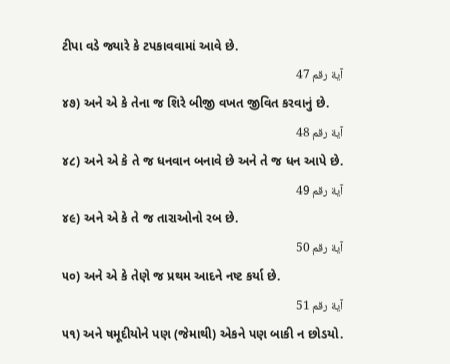ટીપા વડે જ્યારે કે ટપકાવવામાં આવે છે.
آية رقم 47
૪૭) અને એ કે તેના જ શિરે બીજી વખત જીવિત કરવાનું છે.
آية رقم 48
૪૮) અને એ કે તે જ ધનવાન બનાવે છે અને તે જ ધન આપે છે.
آية رقم 49
૪૯) અને એ કે તે જ તારાઓનો રબ છે.
آية رقم 50
૫૦) અને એ કે તેણે જ પ્રથમ આદને નષ્ટ કર્યા છે.
آية رقم 51
૫૧) અને ષમૂદીયોને પણ (જેમાથી) એકને પણ બાકી ન છોડયો.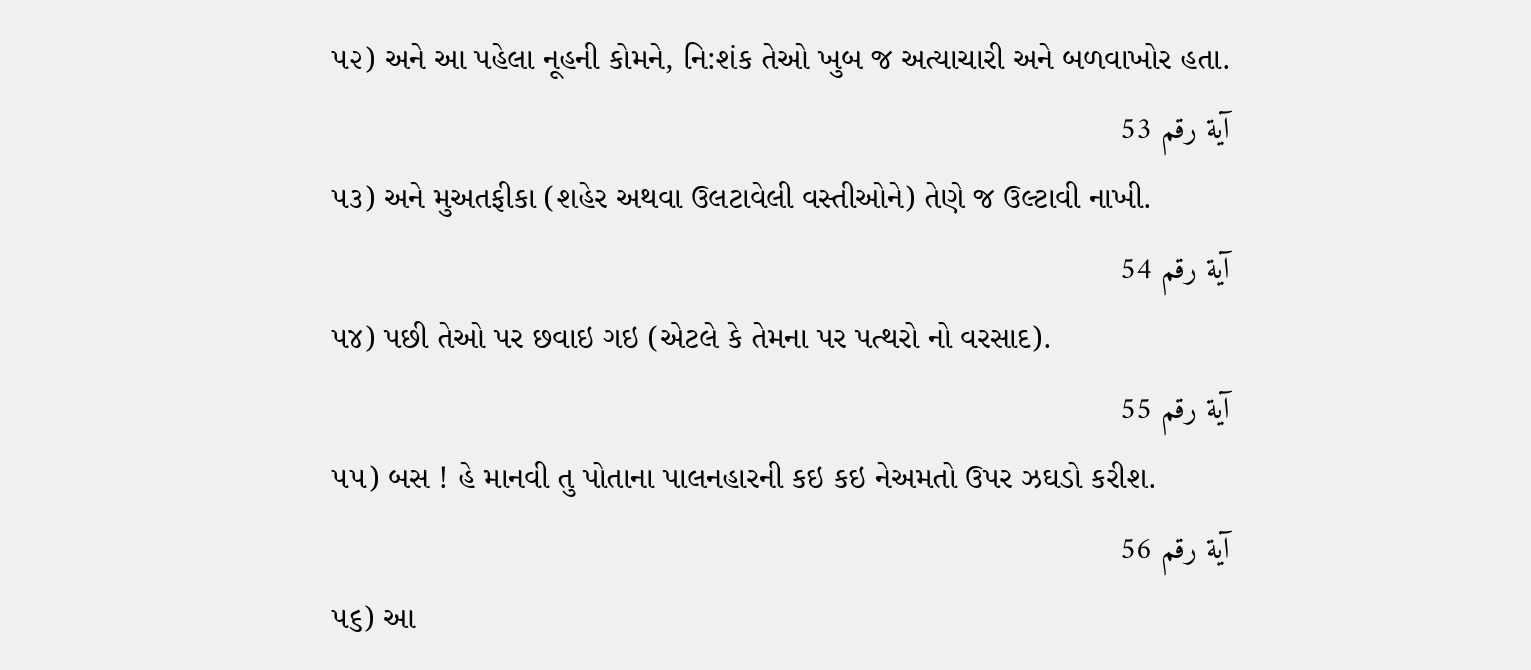૫૨) અને આ પહેલા નૂહની કોમને, નિ:શંક તેઓ ખુબ જ અત્યાચારી અને બળવાખોર હતા.
آية رقم 53
૫૩) અને મુઅતફીકા (શહેર અથવા ઉલટાવેલી વસ્તીઓને) તેણે જ ઉલ્ટાવી નાખી.
آية رقم 54
૫૪) પછી તેઓ પર છવાઇ ગઇ (એટલે કે તેમના પર પત્થરો નો વરસાદ).
آية رقم 55
૫૫) બસ ! હે માનવી તુ પોતાના પાલનહારની કઇ કઇ નેઅમતો ઉપર ઝઘડો કરીશ.
آية رقم 56
૫૬) આ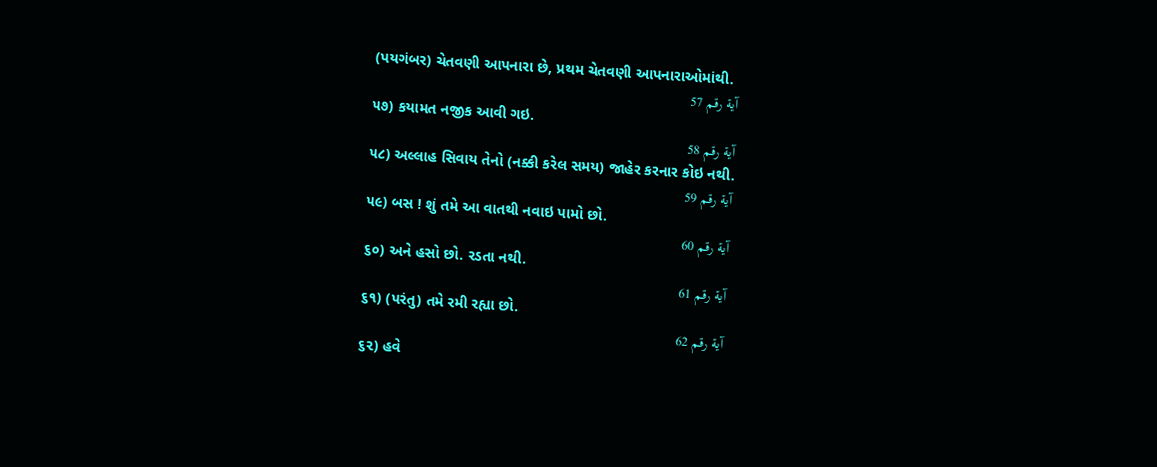(પયગંબર) ચેતવણી આપનારા છે, પ્રથમ ચેતવણી આપનારાઓમાંથી.
آية رقم 57
૫૭) કયામત નજીક આવી ગઇ.
آية رقم 58
૫૮) અલ્લાહ સિવાય તેનો (નક્કી કરેલ સમય) જાહેર કરનાર કોઇ નથી.
آية رقم 59
૫૯) બસ ! શું તમે આ વાતથી નવાઇ પામો છો.
آية رقم 60
૬૦) અને હસો છો. રડતા નથી.
آية رقم 61
૬૧) (પરંતુ) તમે રમી રહ્યા છો.
آية رقم 62
૬૨) હવે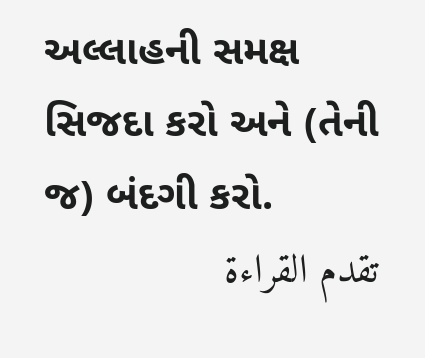અલ્લાહની સમક્ષ સિજદા કરો અને (તેની જ) બંદગી કરો.
تقدم القراءة